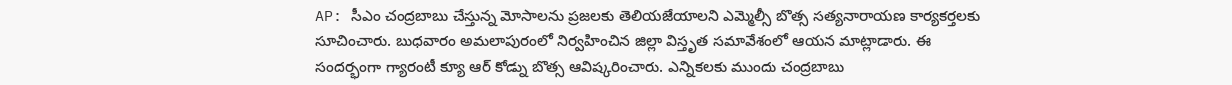AP: సీఎం చంద్రబాబు చేస్తున్న మోసాలను ప్రజలకు తెలియజేయాలని ఎమ్మెల్సీ బొత్స సత్యనారాయణ కార్యకర్తలకు సూచించారు. బుధవారం అమలాపురంలో నిర్వహించిన జిల్లా విస్తృత సమావేశంలో ఆయన మాట్లాడారు. ఈ సందర్భంగా గ్యారంటీ క్యూ ఆర్ కోడ్ను బొత్స ఆవిష్కరించారు. ఎన్నికలకు ముందు చంద్రబాబు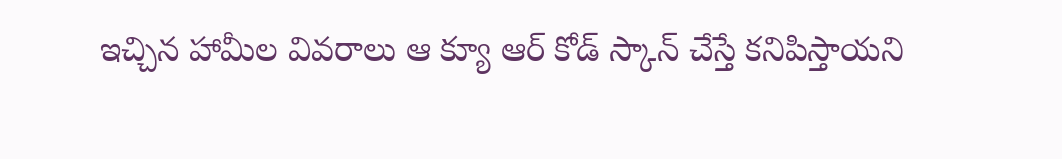ఇచ్చిన హామీల వివరాలు ఆ క్యూ ఆర్ కోడ్ స్కాన్ చేస్తే కనిపిస్తాయని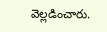వెల్లడించారు.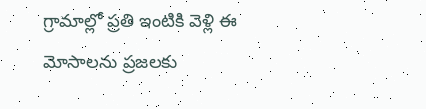గ్రామాల్లో ప్రతి ఇంటికి వెళ్లి ఈ మోసాలను ప్రజలకు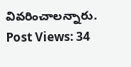వివరించాలన్నారు.
Post Views: 34